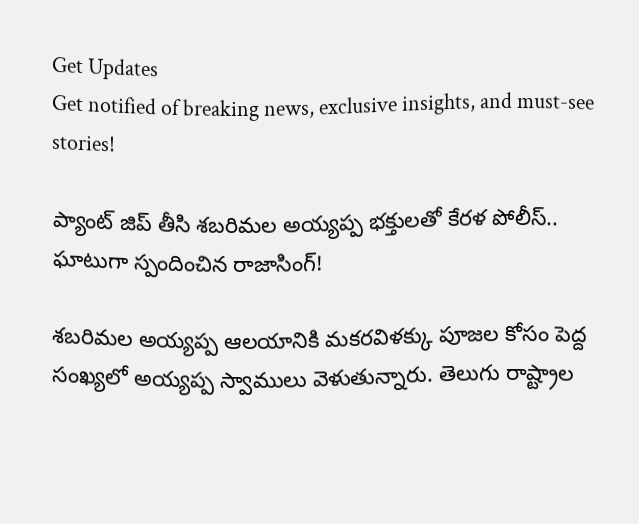Get Updates
Get notified of breaking news, exclusive insights, and must-see stories!

ప్యాంట్ జిప్ తీసి శబరిమల అయ్యప్ప భక్తులతో కేరళ పోలీస్.. ఘాటుగా స్పందించిన రాజాసింగ్!

శబరిమల అయ్యప్ప ఆలయానికి మకరవిళక్కు పూజల కోసం పెద్ద సంఖ్యలో అయ్యప్ప స్వాములు వెళుతున్నారు. తెలుగు రాష్ట్రాల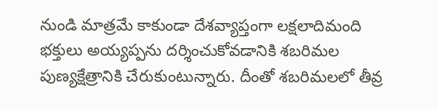నుండి మాత్రమే కాకుండా దేశవ్యాప్తంగా లక్షలాదిమంది భక్తులు అయ్యప్పను దర్శించుకోవడానికి శబరిమల పుణ్యక్షేత్రానికి చేరుకుంటున్నారు. దీంతో శబరిమలలో తీవ్ర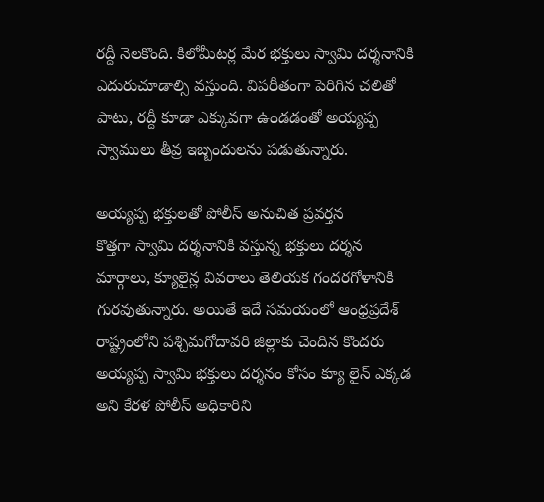రద్దీ నెలకొంది. కిలోమీటర్ల మేర భక్తులు స్వామి దర్శనానికి ఎదురుచూడాల్సి వస్తుంది. విపరీతంగా పెరిగిన చలితో పాటు, రద్దీ కూడా ఎక్కువగా ఉండడంతో అయ్యప్ప స్వాములు తీవ్ర ఇబ్బందులను పడుతున్నారు.

అయ్యప్ప భక్తులతో పోలీస్ అనుచిత ప్రవర్తన
కొత్తగా స్వామి దర్శనానికి వస్తున్న భక్తులు దర్శన మార్గాలు, క్యూలైన్ల వివరాలు తెలియక గందరగోళానికి గురవుతున్నారు. అయితే ఇదే సమయంలో ఆంధ్రప్రదేశ్ రాష్ట్రంలోని పశ్చిమగోదావరి జిల్లాకు చెందిన కొందరు అయ్యప్ప స్వామి భక్తులు దర్శనం కోసం క్యూ లైన్ ఎక్కడ అని కేరళ పోలీస్ అధికారిని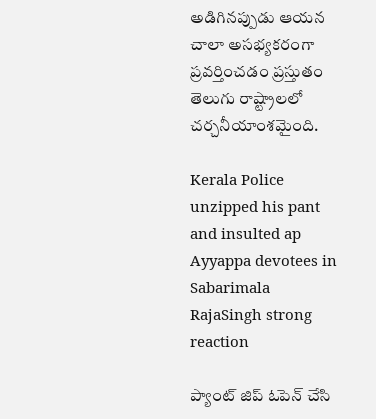అడిగినప్పుడు ఆయన చాలా అసభ్యకరంగా ప్రవర్తించడం ప్రస్తుతం తెలుగు రాష్ట్రాలలో చర్చనీయాంశమైంది.

Kerala Police unzipped his pant and insulted ap Ayyappa devotees in Sabarimala RajaSingh strong reaction

ప్యాంట్ జిప్ ఓపెన్ చేసి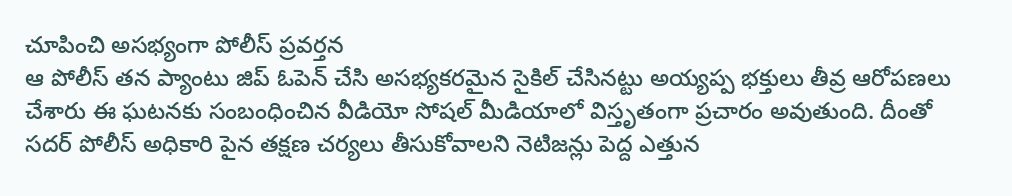చూపించి అసభ్యంగా పోలీస్ ప్రవర్తన
ఆ పోలీస్ తన ప్యాంటు జిప్ ఓపెన్ చేసి అసభ్యకరమైన సైకిల్ చేసినట్టు అయ్యప్ప భక్తులు తీవ్ర ఆరోపణలు చేశారు ఈ ఘటనకు సంబంధించిన వీడియో సోషల్ మీడియాలో విస్తృతంగా ప్రచారం అవుతుంది. దీంతో సదర్ పోలీస్ అధికారి పైన తక్షణ చర్యలు తీసుకోవాలని నెటిజన్లు పెద్ద ఎత్తున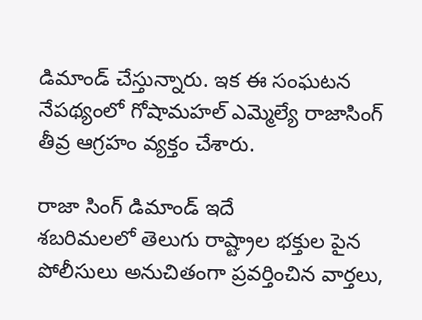డిమాండ్ చేస్తున్నారు. ఇక ఈ సంఘటన నేపథ్యంలో గోషామహల్ ఎమ్మెల్యే రాజాసింగ్ తీవ్ర ఆగ్రహం వ్యక్తం చేశారు.

రాజా సింగ్ డిమాండ్ ఇదే
శబరిమలలో తెలుగు రాష్ట్రాల భక్తుల పైన పోలీసులు అనుచితంగా ప్రవర్తించిన వార్తలు,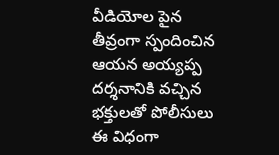వీడియోల పైన తీవ్రంగా స్పందించిన ఆయన అయ్యప్ప దర్శనానికి వచ్చిన భక్తులతో పోలీసులు ఈ విధంగా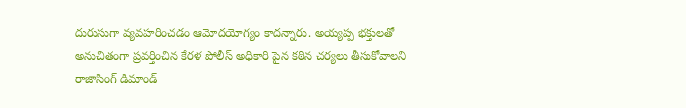దురుసుగా వ్యవహరించడం ఆమోదయోగ్యం కాదన్నారు. అయ్యప్ప భక్తులతో అనుచితంగా ప్రవర్తించిన కేరళ పోలీస్ అధికారి పైన కఠిన చర్యలు తీసుకోవాలని రాజాసింగ్ డిమాండ్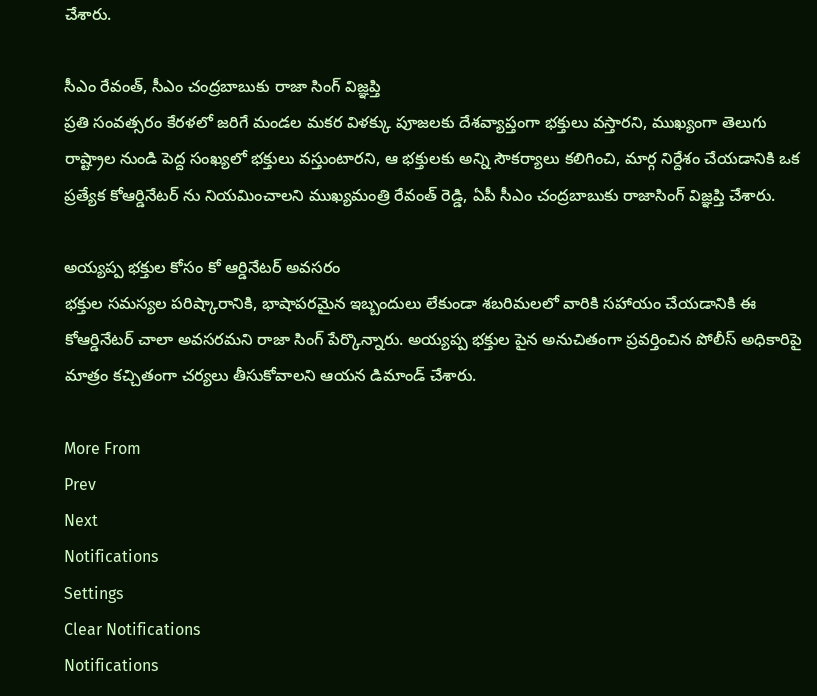చేశారు.

సీఎం రేవంత్, సీఎం చంద్రబాబుకు రాజా సింగ్ విజ్ఞప్తి
ప్రతి సంవత్సరం కేరళలో జరిగే మండల మకర విళక్కు పూజలకు దేశవ్యాప్తంగా భక్తులు వస్తారని, ముఖ్యంగా తెలుగు రాష్ట్రాల నుండి పెద్ద సంఖ్యలో భక్తులు వస్తుంటారని, ఆ భక్తులకు అన్ని సౌకర్యాలు కలిగించి, మార్గ నిర్దేశం చేయడానికి ఒక ప్రత్యేక కోఆర్డినేటర్ ను నియమించాలని ముఖ్యమంత్రి రేవంత్ రెడ్డి, ఏపీ సీఎం చంద్రబాబుకు రాజాసింగ్ విజ్ఞప్తి చేశారు.

అయ్యప్ప భక్తుల కోసం కో ఆర్డినేటర్ అవసరం
భక్తుల సమస్యల పరిష్కారానికి, భాషాపరమైన ఇబ్బందులు లేకుండా శబరిమలలో వారికి సహాయం చేయడానికి ఈ కోఆర్డినేటర్ చాలా అవసరమని రాజా సింగ్ పేర్కొన్నారు. అయ్యప్ప భక్తుల పైన అనుచితంగా ప్రవర్తించిన పోలీస్ అధికారిపై మాత్రం కచ్చితంగా చర్యలు తీసుకోవాలని ఆయన డిమాండ్ చేశారు.

More From
Prev
Next
Notifications
Settings
Clear Notifications
Notifications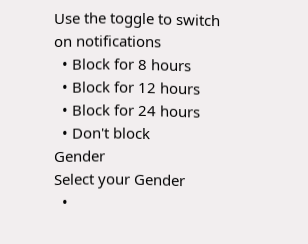Use the toggle to switch on notifications
  • Block for 8 hours
  • Block for 12 hours
  • Block for 24 hours
  • Don't block
Gender
Select your Gender
  •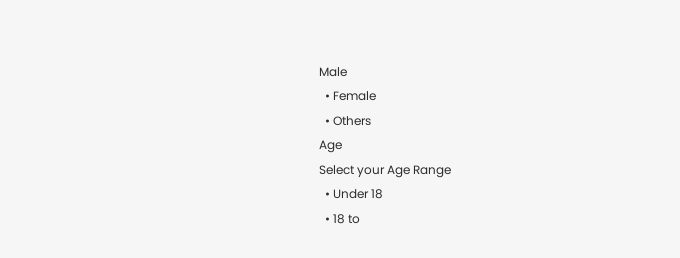Male
  • Female
  • Others
Age
Select your Age Range
  • Under 18
  • 18 to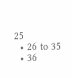25
  • 26 to 35
  • 36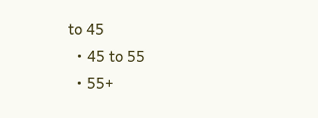to 45
  • 45 to 55
  • 55+